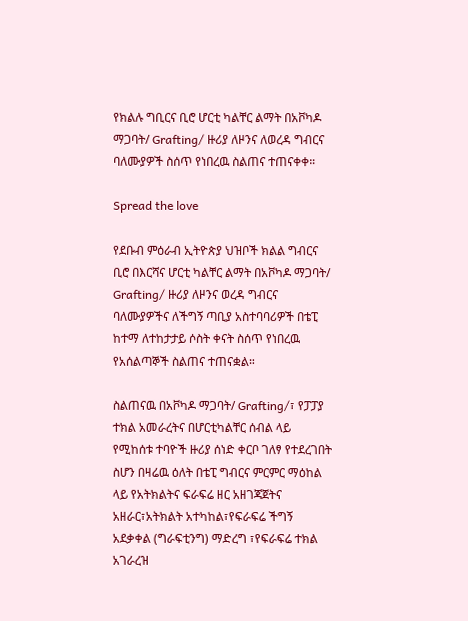የክልሉ ግቢርና ቢሮ ሆርቲ ካልቸር ልማት በአቮካዶ ማጋባት/ Grafting/ ዙሪያ ለዞንና ለወረዳ ግብርና ባለሙያዎች ስሰጥ የነበረዉ ስልጠና ተጠናቀቀ።

Spread the love

የደቡብ ምዕራብ ኢትዮጵያ ህዝቦች ክልል ግብርና ቢሮ በእርሻና ሆርቲ ካልቸር ልማት በአቮካዶ ማጋባት/ Grafting/ ዙሪያ ለዞንና ወረዳ ግብርና ባለሙያዎችና ለችግኝ ጣቢያ አስተባባሪዎች በቴፒ ከተማ ለተከታታይ ሶስት ቀናት ስሰጥ የነበረዉ የአሰልጣኞች ስልጠና ተጠናቋል።

ስልጠናዉ በአቮካዶ ማጋባት/ Grafting/፣ የፓፓያ ተክል አመራረትና በሆርቲካልቸር ሰብል ላይ የሚከሰቱ ተባዮች ዙሪያ ሰነድ ቀርቦ ገለፃ የተደረገበት ስሆን በዛሬዉ ዕለት በቴፒ ግብርና ምርምር ማዕከል ላይ የአትክልትና ፍራፍሬ ዘር አዘገጃጀትና አዘራር፣አትክልት አተካከል፣የፍራፍሬ ችግኝ አደቃቀል (ግራፍቲንግ) ማድረግ ፣የፍራፍሬ ተክል አገራረዝ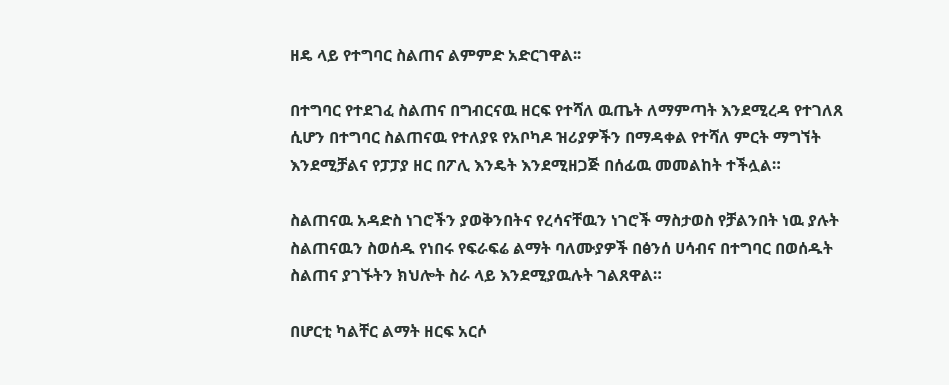ዘዴ ላይ የተግባር ስልጠና ልምምድ አድርገዋል፡፡

በተግባር የተደገፈ ስልጠና በግብርናዉ ዘርፍ የተሻለ ዉጤት ለማምጣት እንደሚረዳ የተገለጸ ሲሆን በተግባር ስልጠናዉ የተለያዩ የአቦካዶ ዝሪያዎችን በማዳቀል የተሻለ ምርት ማግኘት እንደሚቻልና የፓፓያ ዘር በፖሊ እንዴት እንደሚዘጋጅ በሰፊዉ መመልከት ተችሏል።

ስልጠናዉ አዳድስ ነገሮችን ያወቅንበትና የረሳናቸዉን ነገሮች ማስታወስ የቻልንበት ነዉ ያሉት ስልጠናዉን ስወሰዱ የነበሩ የፍራፍሬ ልማት ባለሙያዎች በፅንሰ ሀሳብና በተግባር በወሰዱት ስልጠና ያገኙትን ክህሎት ስራ ላይ እንደሚያዉሉት ገልጸዋል።

በሆርቲ ካልቸር ልማት ዘርፍ አርሶ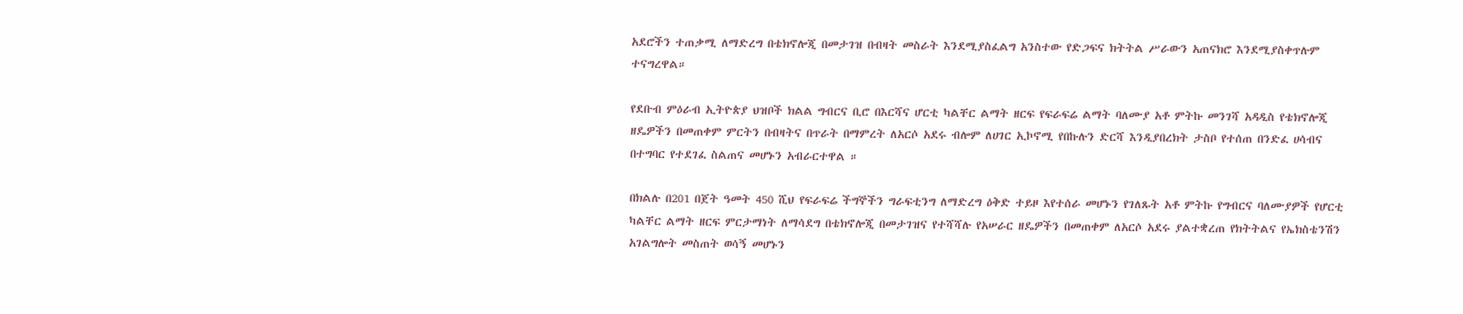አደሮችን ተጠቃሚ ለማድረግ በቴክኖሎጂ በመታገዝ በብዛት መስራት እንደሚያስፈልግ አንስተው የድጋፍና ክትትል ሥራውን አጠናክሮ እንደሚያስቀጥሉም ተናግረዋል።

የደቡብ ምዕራብ ኢትዮጵያ ህዝቦች ክልል ግብርና ቢሮ በእርሻና ሆርቲ ካልቸር ልማት ዘርፍ የፍራፍሬ ልማት ባለሙያ አቶ ምትኩ መንገሻ አዳዲስ የቴክኖሎጂ ዘዴዎችን በመጠቀም ምርትን በብዛትና በጥራት በማምረት ለአርሶ አደሩ ብሎም ለሀገር ኢኮኖሚ የበኩሉን ድርሻ እንዲያበረክት ታስቦ የተሰጠ በንድፈ ሀሳብና በተግባር የተደገፈ ስልጠና መሆኑን አብራርተዋል ።

በክልሉ በ201 በጀት ዓመት 450 ሺህ የፍራፍሬ ችግኞችን ግራፍቲንግ ለማድረግ ዕቅድ ተይዞ እየተሰራ መሆኑን የገለጹት አቶ ምትኩ የግብርና ባለሙያዎች የሆርቲ ካልቸር ልማት ዘርፍ ምርታማነት ለማሳደግ በቴክኖሎጂ በመታገዝና የተሻሻሉ የአሠራር ዘዴዎችን በመጠቀም ለአርሶ አደሩ ያልተቋረጠ የክትትልና የኤክስቴንሽን አገልግሎት መስጠት ወሳኝ መሆኑን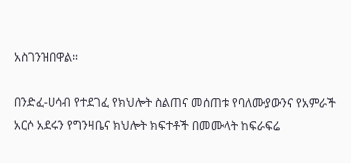አስገንዝበዋል።

በንድፈ-ሀሳብ የተደገፈ የክህሎት ስልጠና መሰጠቱ የባለሙያውንና የአምራች አርሶ አደሩን የግንዛቤና ክህሎት ክፍተቶች በመሙላት ከፍራፍሬ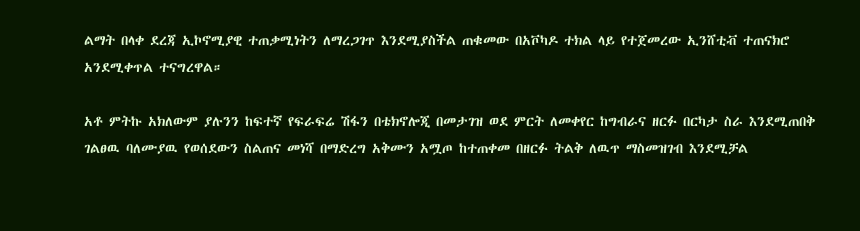ልማት በላቀ ደረጃ ኢኮኖሚያዊ ተጠቃሚነትን ለማረጋገጥ እንደሚያስችል ጠቁመው በአቮካዶ ተክል ላይ የተጀመረው ኢንሸቲቭ ተጠናክሮ አንደሚቀጥል ተናግረዋል።

አቶ ምትኩ አክለውም ያሉንን ከፍተኛ የፍራፍሬ ሽፋን በቴክኖሎጂ በመታገዝ ወደ ምርት ለመቀየር ከግብራና ዘርፉ በርካታ ስራ እንደሚጠበቅ ገልፀዉ ባለሙያዉ የወሰደውን ስልጠና መነሻ በማድረግ አቅሙን አሟጦ ከተጠቀመ በዘርፉ ትልቅ ለዉጥ ማስመዝገብ እንደሚቻል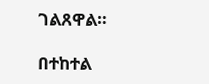ገልጸዋል።

በተከተል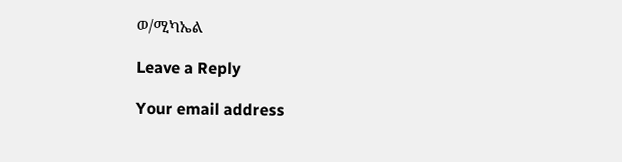ወ/ሚካኤል

Leave a Reply

Your email address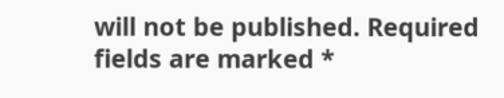will not be published. Required fields are marked *